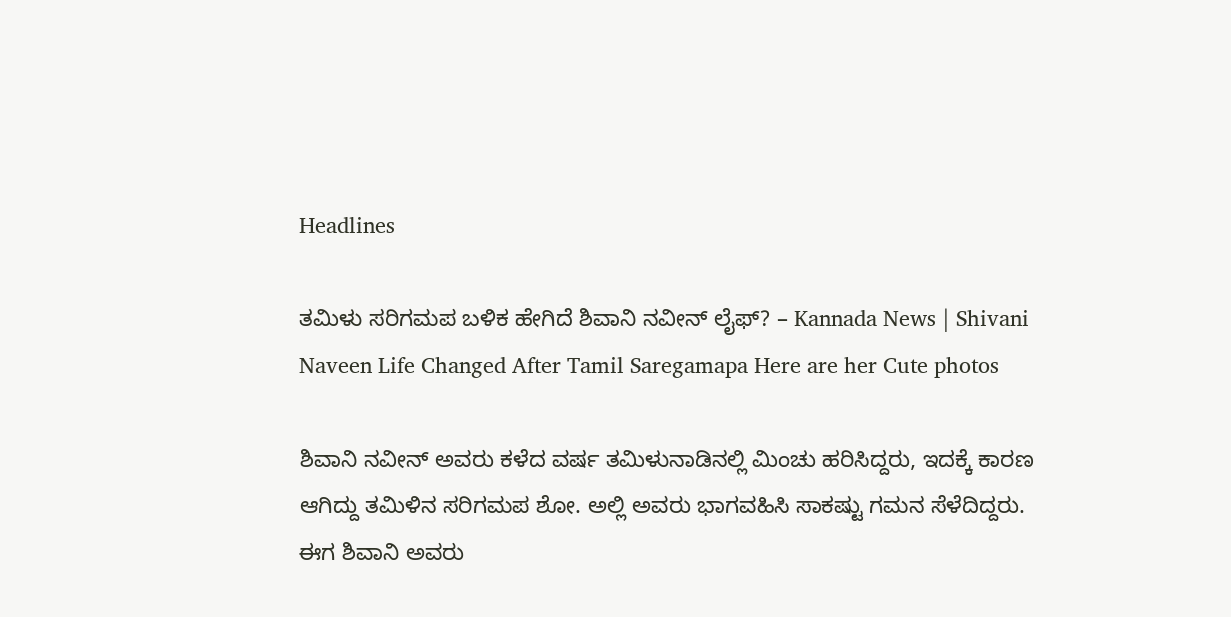Headlines

ತಮಿಳು ಸರಿಗಮಪ ಬಳಿಕ ಹೇಗಿದೆ ಶಿವಾನಿ ನವೀನ್ ಲೈಫ್? – Kannada News | Shivani Naveen Life Changed After Tamil Saregamapa Here are her Cute photos

ಶಿವಾನಿ ನವೀನ್ ಅವರು ಕಳೆದ ವರ್ಷ ತಮಿಳುನಾಡಿನಲ್ಲಿ ಮಿಂಚು ಹರಿಸಿದ್ದರು, ಇದಕ್ಕೆ ಕಾರಣ ಆಗಿದ್ದು ತಮಿಳಿನ ಸರಿಗಮಪ ಶೋ. ಅಲ್ಲಿ ಅವರು ಭಾಗವಹಿಸಿ ಸಾಕಷ್ಟು ಗಮನ ಸೆಳೆದಿದ್ದರು. ಈಗ ಶಿವಾನಿ ಅವರು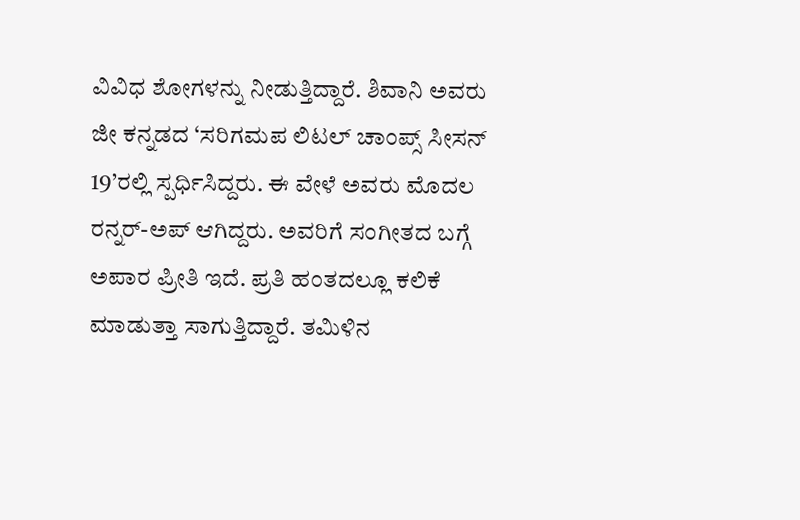ವಿವಿಧ ಶೋಗಳನ್ನು ನೀಡುತ್ತಿದ್ದಾರೆ. ಶಿವಾನಿ ಅವರು ಜೀ ಕನ್ನಡದ ‘ಸರಿಗಮಪ ಲಿಟಲ್ ಚಾಂಪ್ಸ್ ಸೀಸನ್ 19’ರಲ್ಲಿ ಸ್ಪರ್ಧಿಸಿದ್ದರು. ಈ ವೇಳೆ ಅವರು ಮೊದಲ ರನ್ನರ್-ಅಪ್ ಆಗಿದ್ದರು. ಅವರಿಗೆ ಸಂಗೀತದ ಬಗ್ಗೆ ಅಪಾರ ಪ್ರೀತಿ ಇದೆ. ಪ್ರತಿ ಹಂತದಲ್ಲೂ ಕಲಿಕೆ ಮಾಡುತ್ತಾ ಸಾಗುತ್ತಿದ್ದಾರೆ. ತಮಿಳಿನ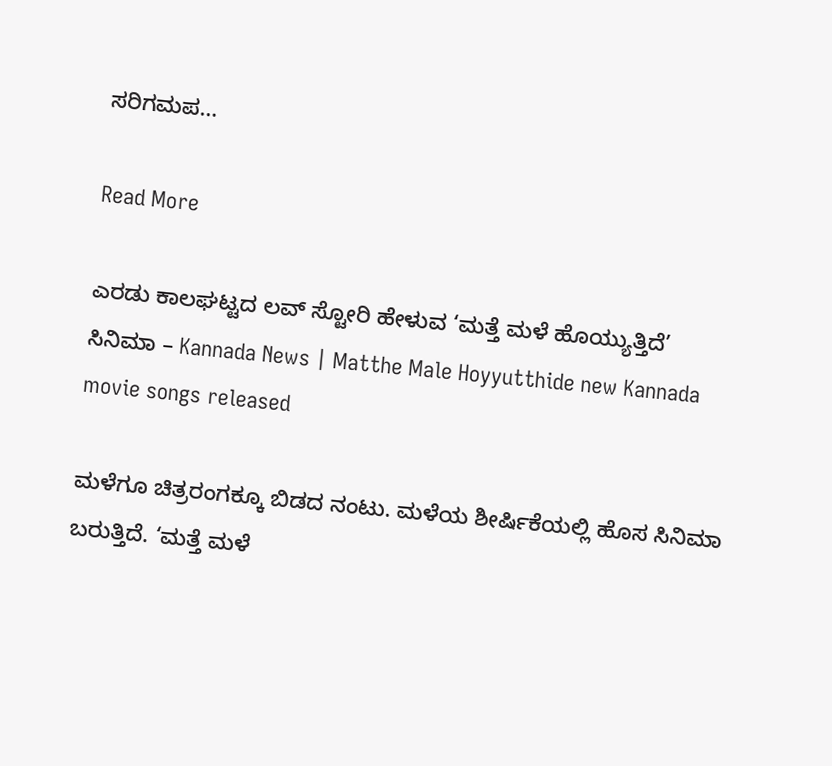ಸರಿಗಮಪ…

Read More

ಎರಡು ಕಾಲಘಟ್ಟದ ಲವ್ ಸ್ಟೋರಿ ಹೇಳುವ ‘ಮತ್ತೆ ಮಳೆ ಹೊಯ್ಯುತ್ತಿದೆ’ ಸಿನಿಮಾ – Kannada News | Matthe Male Hoyyutthide new Kannada movie songs released

ಮಳೆಗೂ ಚಿತ್ರರಂಗಕ್ಕೂ ಬಿಡದ ನಂಟು. ಮಳೆಯ ಶೀರ್ಷಿಕೆಯಲ್ಲಿ ಹೊಸ ಸಿನಿಮಾ ಬರುತ್ತಿದೆ. ‘ಮತ್ತೆ ಮಳೆ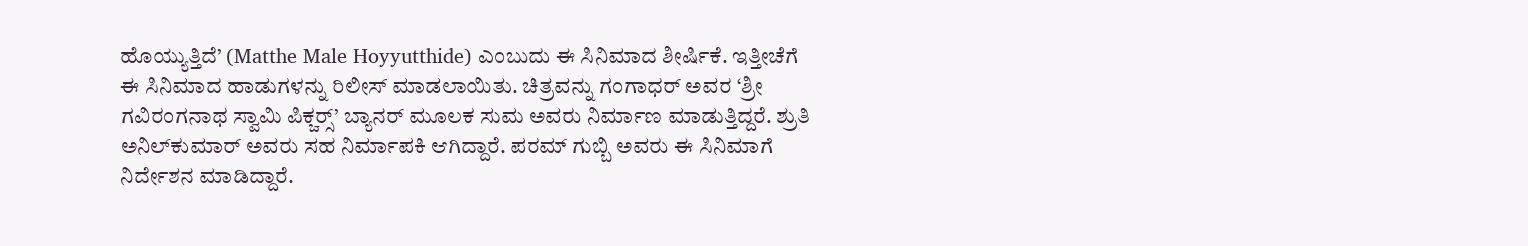ಹೊಯ್ಯುತ್ತಿದೆ’ (Matthe Male Hoyyutthide) ಎಂಬುದು ಈ ಸಿನಿಮಾದ ಶೀರ್ಷಿಕೆ. ಇತ್ತೀಚೆಗೆ ಈ ಸಿನಿಮಾದ ಹಾಡುಗಳನ್ನು ರಿಲೀಸ್ ಮಾಡಲಾಯಿತು. ಚಿತ್ರವನ್ನು ಗಂಗಾಧರ್ ಅವರ ‘ಶ್ರೀ ಗವಿರಂಗನಾಥ ಸ್ವಾಮಿ ಪಿಕ್ಚರ‍್ಸ್’ ಬ್ಯಾನರ್ ಮೂಲಕ ಸುಮ ಅವರು ನಿರ್ಮಾಣ ಮಾಡುತ್ತಿದ್ದರೆ. ಶ್ರುತಿ ಅನಿಲ್‌ಕುಮಾರ್ ಅವರು ಸಹ ನಿರ್ಮಾಪಕಿ ಆಗಿದ್ದಾರೆ. ಪರಮ್‌ ಗುಬ್ಬಿ ಅವರು ಈ ಸಿನಿಮಾಗೆ ನಿರ್ದೇಶನ ಮಾಡಿದ್ದಾರೆ.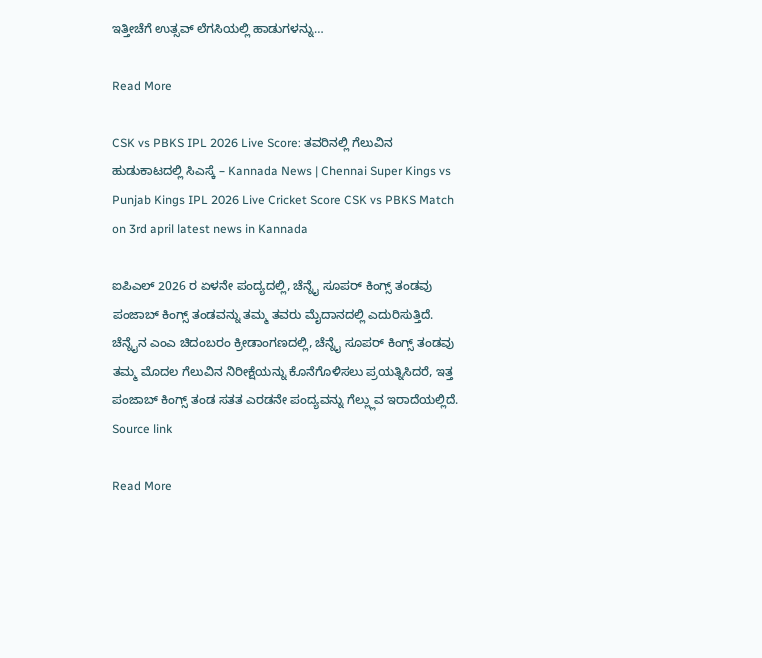ಇತ್ತೀಚೆಗೆ ಉತ್ಸವ್ ಲೆಗಸಿಯಲ್ಲಿ ಹಾಡುಗಳನ್ನು…

Read More

CSK vs PBKS IPL 2026 Live Score: ತವರಿನಲ್ಲಿ ಗೆಲುವಿನ ಹುಡುಕಾಟದಲ್ಲಿ ಸಿಎಸ್ಕೆ – Kannada News | Chennai Super Kings vs Punjab Kings IPL 2026 Live Cricket Score CSK vs PBKS Match on 3rd april latest news in Kannada

ಐಪಿಎಲ್ 2026 ರ ಏಳನೇ ಪಂದ್ಯದಲ್ಲಿ, ಚೆನ್ನೈ ಸೂಪರ್ ಕಿಂಗ್ಸ್ ತಂಡವು ಪಂಜಾಬ್ ಕಿಂಗ್ಸ್ ತಂಡವನ್ನು ತಮ್ಮ ತವರು ಮೈದಾನದಲ್ಲಿ ಎದುರಿಸುತ್ತಿದೆ. ಚೆನ್ನೈನ ಎಂಎ ಚಿದಂಬರಂ ಕ್ರೀಡಾಂಗಣದಲ್ಲಿ, ಚೆನ್ನೈ ಸೂಪರ್ ಕಿಂಗ್ಸ್ ತಂಡವು ತಮ್ಮ ಮೊದಲ ಗೆಲುವಿನ ನಿರೀಕ್ಷೆಯನ್ನು ಕೊನೆಗೊಳಿಸಲು ಪ್ರಯತ್ನಿಸಿದರೆ, ಇತ್ತ ಪಂಜಾಬ್ ಕಿಂಗ್ಸ್ ತಂಡ ಸತತ ಎರಡನೇ ಪಂದ್ಯವನ್ನು ಗೆಲ್ಲ್ಲುವ ಇರಾದೆಯಲ್ಲಿದೆ. Source link

Read More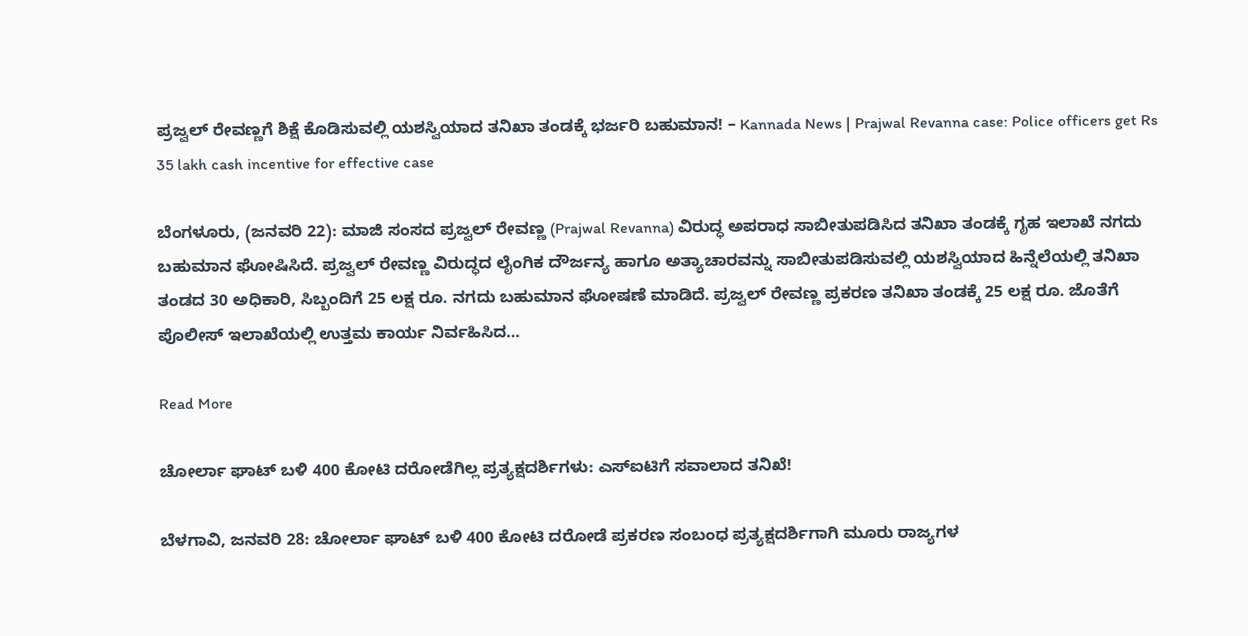ಪ್ರಜ್ವಲ್ ರೇವಣ್ಣಗೆ ಶಿಕ್ಷೆ ಕೊಡಿಸುವಲ್ಲಿ ಯಶಸ್ವಿಯಾದ ತನಿಖಾ ತಂಡಕ್ಕೆ ಭರ್ಜರಿ ಬಹುಮಾನ! – Kannada News | Prajwal Revanna case: Police officers get Rs 35 lakh cash incentive for effective case

ಬೆಂಗಳೂರು, (ಜನವರಿ 22): ಮಾಜಿ ಸಂಸದ ಪ್ರಜ್ವಲ್ ರೇವಣ್ಣ (Prajwal Revanna) ವಿರುದ್ಧ ಅಪರಾಧ ಸಾಬೀತುಪಡಿಸಿದ ತನಿಖಾ ತಂಡಕ್ಕೆ ಗೃಹ ಇಲಾಖೆ ನಗದು ಬಹುಮಾನ ಘೋಷಿಸಿದೆ. ಪ್ರಜ್ವಲ್ ರೇವಣ್ಣ ವಿರುದ್ಧದ ಲೈಂಗಿಕ ದೌರ್ಜನ್ಯ ಹಾಗೂ ಅತ್ಯಾಚಾರವನ್ನು ಸಾಬೀತುಪಡಿಸುವಲ್ಲಿ ಯಶಸ್ವಿಯಾದ ಹಿನ್ನೆಲೆಯಲ್ಲಿ ತನಿಖಾ ತಂಡದ 30 ಅಧಿಕಾರಿ, ಸಿಬ್ಬಂದಿಗೆ 25 ಲಕ್ಷ ರೂ. ನಗದು ಬಹುಮಾನ ಘೋಷಣೆ ಮಾಡಿದೆ. ಪ್ರಜ್ವಲ್ ರೇವಣ್ಣ ಪ್ರಕರಣ ತನಿಖಾ ತಂಡಕ್ಕೆ 25 ಲಕ್ಷ ರೂ. ಜೊತೆಗೆ ಪೊಲೀಸ್ ಇಲಾಖೆಯಲ್ಲಿ ಉತ್ತಮ ಕಾರ್ಯ ನಿರ್ವಹಿಸಿದ…

Read More

ಚೋರ್ಲಾ ಘಾಟ್ ಬಳಿ 400 ಕೋಟಿ ದರೋಡೆಗಿಲ್ಲ ಪ್ರತ್ಯಕ್ಷದರ್ಶಿಗಳು: ಎಸ್ಐಟಿಗೆ ಸವಾಲಾದ ತನಿಖೆ!

ಬೆಳಗಾವಿ, ಜನವರಿ 28: ಚೋರ್ಲಾ ಘಾಟ್ ಬಳಿ 400 ಕೋಟಿ ದರೋಡೆ ಪ್ರಕರಣ ಸಂಬಂಧ ಪ್ರತ್ಯಕ್ಷದರ್ಶಿಗಾಗಿ ಮೂರು ರಾಜ್ಯಗಳ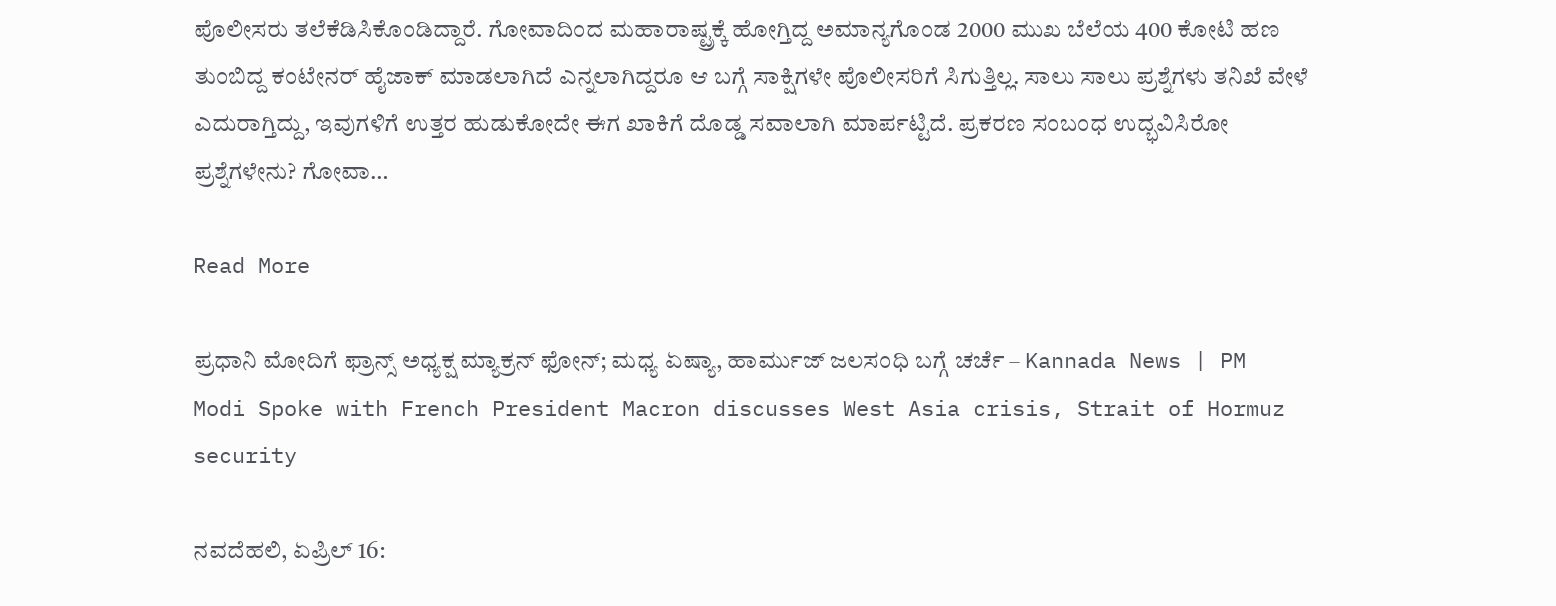ಪೊಲೀಸರು ತಲೆಕೆಡಿಸಿಕೊಂಡಿದ್ದಾರೆ. ಗೋವಾದಿಂದ ಮಹಾರಾಷ್ಟ್ರಕ್ಕೆ ಹೋಗ್ತಿದ್ದ ಅಮಾನ್ಯಗೊಂಡ 2000 ಮುಖ ಬೆಲೆಯ 400 ಕೋಟಿ ಹಣ ತುಂಬಿದ್ದ ಕಂಟೇನರ್ ಹೈಜಾಕ್ ಮಾಡಲಾಗಿದೆ ಎನ್ನಲಾಗಿದ್ದರೂ ಆ ಬಗ್ಗೆ ಸಾಕ್ಷಿಗಳೇ ಪೊಲೀಸರಿಗೆ ಸಿಗುತ್ತಿಲ್ಲ. ಸಾಲು ಸಾಲು ಪ್ರಶ್ನೆಗಳು ತನಿಖೆ ವೇಳೆ ಎದುರಾಗ್ತಿದ್ದು, ಇವುಗಳಿಗೆ ಉತ್ತರ ಹುಡುಕೋದೇ ಈಗ ಖಾಕಿಗೆ ದೊಡ್ಡ ಸವಾಲಾಗಿ ಮಾರ್ಪಟ್ಟಿದೆ. ಪ್ರಕರಣ ಸಂಬಂಧ ಉದ್ಭವಿಸಿರೋ ಪ್ರಶ್ನೆಗಳೇನು? ಗೋವಾ…

Read More

ಪ್ರಧಾನಿ ಮೋದಿಗೆ ಫ್ರಾನ್ಸ್ ಅಧ್ಯಕ್ಷ ಮ್ಯಾಕ್ರನ್ ಫೋನ್; ಮಧ್ಯ ಏಷ್ಯಾ, ಹಾರ್ಮುಜ್ ಜಲಸಂಧಿ ಬಗ್ಗೆ ಚರ್ಚೆ – Kannada News | PM Modi Spoke with French President Macron discusses West Asia crisis, Strait of Hormuz security

ನವದೆಹಲಿ, ಏಪ್ರಿಲ್ 16: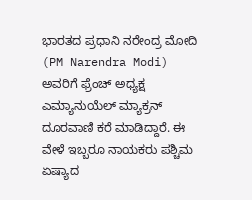ಭಾರತದ ಪ್ರಧಾನಿ ನರೇಂದ್ರ ಮೋದಿ (PM Narendra Modi) ಅವರಿಗೆ ಫ್ರೆಂಚ್ ಅಧ್ಯಕ್ಷ ಎಮ್ಯಾನುಯೆಲ್ ಮ್ಯಾಕ್ರನ್ ದೂರವಾಣಿ ಕರೆ ಮಾಡಿದ್ದಾರೆ. ಈ ವೇಳೆ ಇಬ್ಬರೂ ನಾಯಕರು ಪಶ್ಚಿಮ ಏಷ್ಯಾದ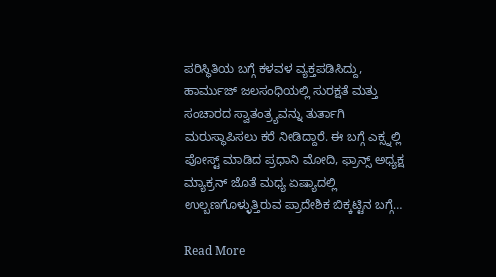ಪರಿಸ್ಥಿತಿಯ ಬಗ್ಗೆ ಕಳವಳ ವ್ಯಕ್ತಪಡಿಸಿದ್ದು, ಹಾರ್ಮುಜ್ ಜಲಸಂಧಿಯಲ್ಲಿ ಸುರಕ್ಷತೆ ಮತ್ತು ಸಂಚಾರದ ಸ್ವಾತಂತ್ರ್ಯವನ್ನು ತುರ್ತಾಗಿ ಮರುಸ್ಥಾಪಿಸಲು ಕರೆ ನೀಡಿದ್ದಾರೆ. ಈ ಬಗ್ಗೆ ಎಕ್ಸ್ನಲ್ಲಿ ಪೋಸ್ಟ್ ಮಾಡಿದ ಪ್ರಧಾನಿ ಮೋದಿ, ಫ್ರಾನ್ಸ್ ಅಧ್ಯಕ್ಷ ಮ್ಯಾಕ್ರನ್ ಜೊತೆ ಮಧ್ಯ ಏಷ್ಯಾದಲ್ಲಿ ಉಲ್ಬಣಗೊಳ್ಳುತ್ತಿರುವ ಪ್ರಾದೇಶಿಕ ಬಿಕ್ಕಟ್ಟಿನ ಬಗ್ಗೆ…

Read More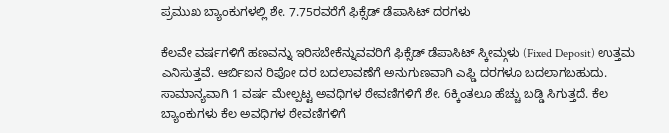ಪ್ರಮುಖ ಬ್ಯಾಂಕುಗಳಲ್ಲಿ ಶೇ. 7.75ರವರೆಗೆ ಫಿಕ್ಸೆಡ್ ಡೆಪಾಸಿಟ್ ದರಗಳು

ಕೆಲವೇ ವರ್ಷಗಳಿಗೆ ಹಣವನ್ನು ಇರಿಸಬೇಕೆನ್ನುವವರಿಗೆ ಫಿಕ್ಸೆಡ್ ಡೆಪಾಸಿಟ್ ಸ್ಕೀಮ್ಗಳು (Fixed Deposit) ಉತ್ತಮ ಎನಿಸುತ್ತವೆ. ಆರ್ಬಿಐನ ರಿಪೋ ದರ ಬದಲಾವಣೆಗೆ ಅನುಗುಣವಾಗಿ ಎಫ್ಡಿ ದರಗಳೂ ಬದಲಾಗಬಹುದು. ಸಾಮಾನ್ಯವಾಗಿ 1 ವರ್ಷ ಮೇಲ್ಪಟ್ಟ ಅವಧಿಗಳ ಠೇವಣಿಗಳಿಗೆ ಶೇ. 6ಕ್ಕಿಂತಲೂ ಹೆಚ್ಚು ಬಡ್ಡಿ ಸಿಗುತ್ತದೆ. ಕೆಲ ಬ್ಯಾಂಕುಗಳು ಕೆಲ ಅವಧಿಗಳ ಠೇವಣಿಗಳಿಗೆ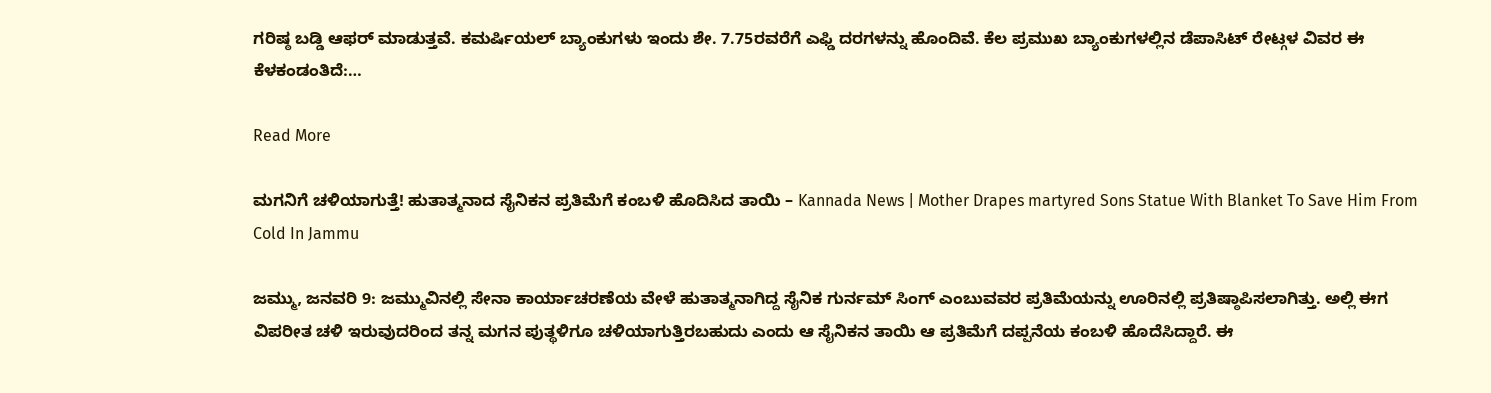ಗರಿಷ್ಠ ಬಡ್ಡಿ ಆಫರ್ ಮಾಡುತ್ತವೆ. ಕಮರ್ಷಿಯಲ್ ಬ್ಯಾಂಕುಗಳು ಇಂದು ಶೇ. 7.75ರವರೆಗೆ ಎಫ್ಡಿ ದರಗಳನ್ನು ಹೊಂದಿವೆ. ಕೆಲ ಪ್ರಮುಖ ಬ್ಯಾಂಕುಗಳಲ್ಲಿನ ಡೆಪಾಸಿಟ್ ರೇಟ್ಗಳ ವಿವರ ಈ ಕೆಳಕಂಡಂತಿದೆ:…

Read More

ಮಗನಿಗೆ ಚಳಿಯಾಗುತ್ತೆ! ಹುತಾತ್ಮನಾದ ಸೈನಿಕನ ಪ್ರತಿಮೆಗೆ ಕಂಬಳಿ ಹೊದಿಸಿದ ತಾಯಿ – Kannada News | Mother Drapes martyred Sons Statue With Blanket To Save Him From Cold In Jammu

ಜಮ್ಮು, ಜನವರಿ 9: ಜಮ್ಮುವಿನಲ್ಲಿ ಸೇನಾ ಕಾರ್ಯಾಚರಣೆಯ ವೇಳೆ ಹುತಾತ್ಮನಾಗಿದ್ದ ಸೈನಿಕ ಗುರ್ನಮ್ ಸಿಂಗ್ ಎಂಬುವವರ ಪ್ರತಿಮೆಯನ್ನು ಊರಿನಲ್ಲಿ ಪ್ರತಿಷ್ಠಾಪಿಸಲಾಗಿತ್ತು. ಅಲ್ಲಿ ಈಗ ವಿಪರೀತ ಚಳಿ ಇರುವುದರಿಂದ ತನ್ನ ಮಗನ ಪುತ್ಥಳಿಗೂ ಚಳಿಯಾಗುತ್ತಿರಬಹುದು ಎಂದು ಆ ಸೈನಿಕನ ತಾಯಿ ಆ ಪ್ರತಿಮೆಗೆ ದಪ್ಪನೆಯ ಕಂಬಳಿ ಹೊದೆಸಿದ್ದಾರೆ. ಈ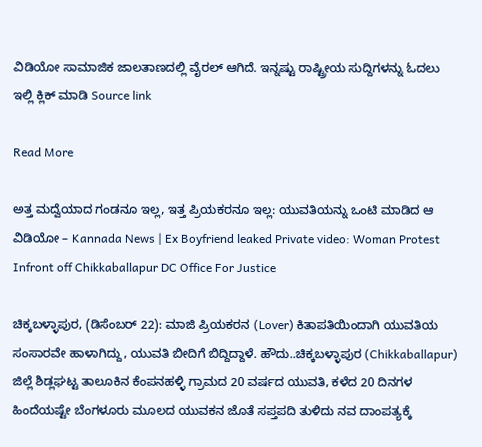ವಿಡಿಯೋ ಸಾಮಾಜಿಕ ಜಾಲತಾಣದಲ್ಲಿ ವೈರಲ್ ಆಗಿದೆ. ಇನ್ನಷ್ಟು ರಾಷ್ಟ್ರೀಯ ಸುದ್ದಿಗಳನ್ನು ಓದಲು ಇಲ್ಲಿ ಕ್ಲಿಕ್ ಮಾಡಿ Source link

Read More

ಅತ್ತ ಮದ್ವೆಯಾದ ಗಂಡನೂ ಇಲ್ಲ, ಇತ್ತ ಪ್ರಿಯಕರನೂ ಇಲ್ಲ: ಯುವತಿಯನ್ನು ಒಂಟಿ ಮಾಡಿದ ಆ ವಿಡಿಯೋ – Kannada News | Ex Boyfriend leaked Private video: Woman Protest Infront off Chikkaballapur DC Office For Justice

ಚಿಕ್ಕಬಳ್ಳಾಪುರ, (ಡಿಸೆಂಬರ್ 22): ಮಾಜಿ ಪ್ರಿಯಕರನ (Lover) ಕಿತಾಪತಿಯಿಂದಾಗಿ ಯುವತಿಯ ಸಂಸಾರವೇ ಹಾಳಾಗಿದ್ದು, ಯುವತಿ ಬೀದಿಗೆ ಬಿದ್ದಿದ್ದಾಳೆ. ಹೌದು..ಚಿಕ್ಕಬಳ್ಳಾಪುರ (Chikkaballapur) ಜಿಲ್ಲೆ ಶಿಡ್ಲಘಟ್ಟ ತಾಲೂಕಿನ ಕೆಂಪನಹಳ್ಳಿ ಗ್ರಾಮದ 20 ವರ್ಷದ ಯುವತಿ, ಕಳೆದ 20 ದಿನಗಳ ಹಿಂದೆಯಷ್ಟೇ ಬೆಂಗಳೂರು ಮೂಲದ ಯುವಕನ ಜೊತೆ ಸಪ್ತಪದಿ ತುಳಿದು ನವ ದಾಂಪತ್ಯಕ್ಕೆ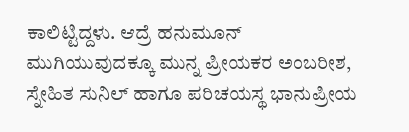ಕಾಲಿಟ್ಟಿದ್ದಳು. ಆದ್ರೆ ಹನುಮೂನ್ ಮುಗಿಯುವುದಕ್ಕೂ ಮುನ್ನ ಪ್ರೀಯಕರ ಅಂಬರೀಶ, ಸ್ನೇಹಿತ ಸುನಿಲ್ ಹಾಗೂ ಪರಿಚಯಸ್ಥ ಭಾನುಪ್ರೀಯ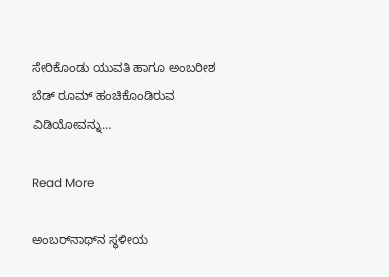ಸೇರಿಕೊಂಡು ಯುವತಿ ಹಾಗೂ ಅಂಬರೀಶ ಬೆಡ್ ರೂಮ್ ಹಂಚಿಕೊಂಡಿರುವ ವಿಡಿಯೋವನ್ನು…

Read More

ಅಂಬರ್‌ನಾಥ್‌ನ ಸ್ಥಳೀಯ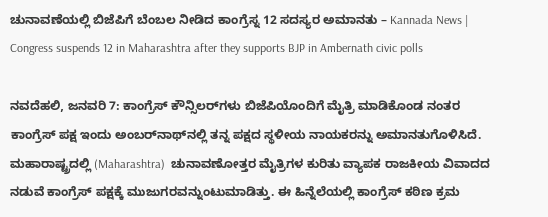ಚುನಾವಣೆಯಲ್ಲಿ ಬಿಜೆಪಿಗೆ ಬೆಂಬಲ ನೀಡಿದ ಕಾಂಗ್ರೆಸ್ನ 12 ಸದಸ್ಯರ ಅಮಾನತು – Kannada News | Congress suspends 12 in Maharashtra after they supports BJP in Ambernath civic polls

ನವದೆಹಲಿ, ಜನವರಿ 7: ಕಾಂಗ್ರೆಸ್ ಕೌನ್ಸಿಲರ್‌ಗಳು ಬಿಜೆಪಿಯೊಂದಿಗೆ ಮೈತ್ರಿ ಮಾಡಿಕೊಂಡ ನಂತರ ಕಾಂಗ್ರೆಸ್ ಪಕ್ಷ ಇಂದು ಅಂಬರ್‌ನಾಥ್‌ನಲ್ಲಿ ತನ್ನ ಪಕ್ಷದ ಸ್ಥಳೀಯ ನಾಯಕರನ್ನು ಅಮಾನತುಗೊಳಿಸಿದೆ. ಮಹಾರಾಷ್ಟ್ರದಲ್ಲಿ (Maharashtra)  ಚುನಾವಣೋತ್ತರ ಮೈತ್ರಿಗಳ ಕುರಿತು ವ್ಯಾಪಕ ರಾಜಕೀಯ ವಿವಾದದ ನಡುವೆ ಕಾಂಗ್ರೆಸ್ ಪಕ್ಷಕ್ಕೆ ಮುಜುಗರವನ್ನುಂಟುಮಾಡಿತ್ತು. ಈ ಹಿನ್ನೆಲೆಯಲ್ಲಿ ಕಾಂಗ್ರೆಸ್ ಕಠಿಣ ಕ್ರಮ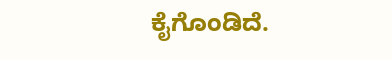ಕೈಗೊಂಡಿದೆ.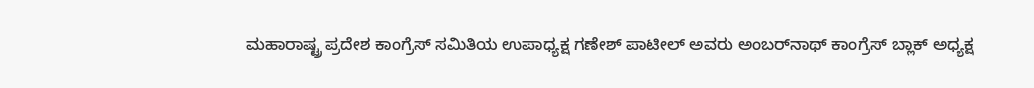ಮಹಾರಾಷ್ಟ್ರ ಪ್ರದೇಶ ಕಾಂಗ್ರೆಸ್ ಸಮಿತಿಯ ಉಪಾಧ್ಯಕ್ಷ ಗಣೇಶ್ ಪಾಟೀಲ್ ಅವರು ಅಂಬರ್‌ನಾಥ್ ಕಾಂಗ್ರೆಸ್ ಬ್ಲಾಕ್ ಅಧ್ಯಕ್ಷ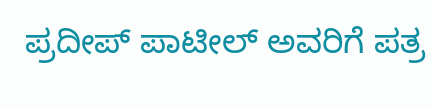ಪ್ರದೀಪ್ ಪಾಟೀಲ್ ಅವರಿಗೆ ಪತ್ರ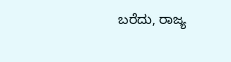ಬರೆದು, ರಾಜ್ಯ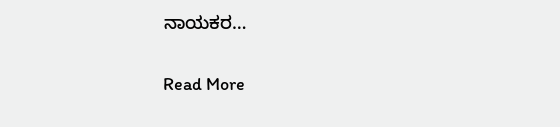ನಾಯಕರ…

Read More